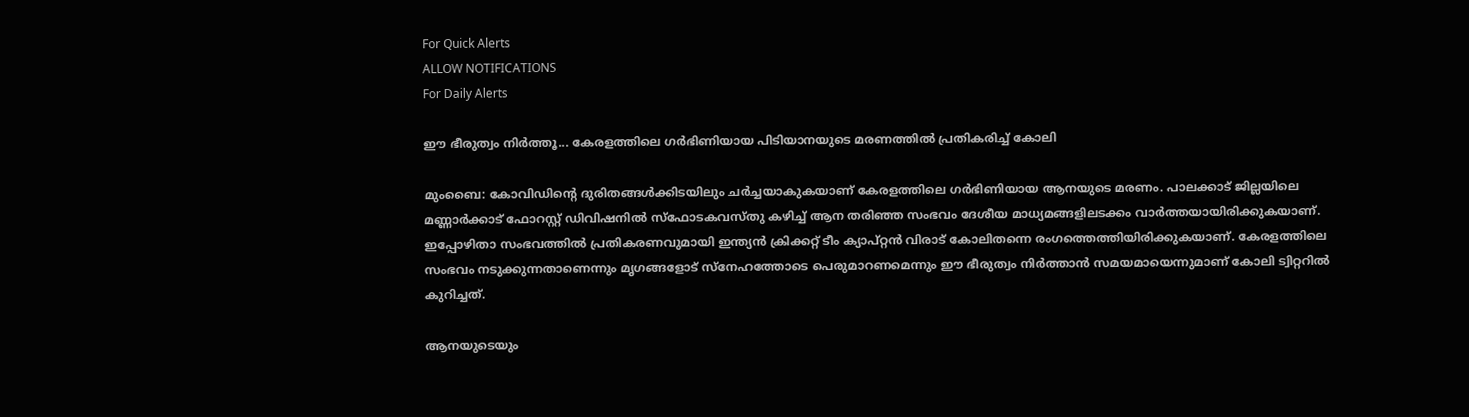For Quick Alerts
ALLOW NOTIFICATIONS
For Daily Alerts

ഈ ഭീരുത്വം നിര്‍ത്തൂ... കേരളത്തിലെ ഗര്‍ഭിണിയായ പിടിയാനയുടെ മരണത്തില്‍ പ്രതികരിച്ച് കോലി

മുംബൈ: കോവിഡിന്റെ ദുരിതങ്ങള്‍ക്കിടയിലും ചര്‍ച്ചയാകുകയാണ് കേരളത്തിലെ ഗര്‍ഭിണിയായ ആനയുടെ മരണം. പാലക്കാട് ജില്ലയിലെ മണ്ണാര്‍ക്കാട് ഫോറസ്റ്റ് ഡിവിഷനില്‍ സ്‌ഫോടകവസ്തു കഴിച്ച് ആന തരിഞ്ഞ സംഭവം ദേശീയ മാധ്യമങ്ങളിലടക്കം വാര്‍ത്തയായിരിക്കുകയാണ്. ഇപ്പോഴിതാ സംഭവത്തില്‍ പ്രതികരണവുമായി ഇന്ത്യന്‍ ക്രിക്കറ്റ് ടീം ക്യാപ്റ്റന്‍ വിരാട് കോലിതന്നെ രംഗത്തെത്തിയിരിക്കുകയാണ്. കേരളത്തിലെ സംഭവം നടുക്കുന്നതാണെന്നും മൃഗങ്ങളോട് സ്‌നേഹത്തോടെ പെരുമാറണമെന്നും ഈ ഭീരുത്വം നിര്‍ത്താന്‍ സമയമായെന്നുമാണ് കോലി ട്വിറ്ററില്‍ കുറിച്ചത്.

ആനയുടെയും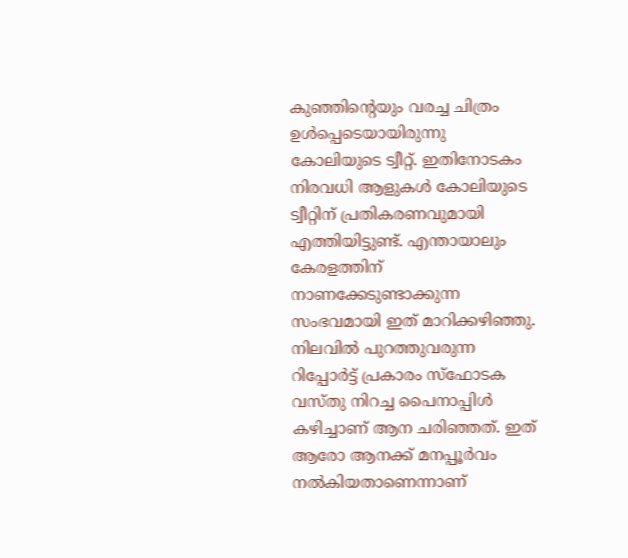കുഞ്ഞിന്റെയും വരച്ച ചിത്രം ഉള്‍പ്പെടെയായിരുന്നു കോലിയുടെ ട്വീറ്റ്. ഇതിനോടകം നിരവധി ആളുകള്‍ കോലിയുടെ ട്വീറ്റിന് പ്രതികരണവുമായി എത്തിയിട്ടുണ്ട്. എന്തായാലും കേരളത്തിന് നാണക്കേടുണ്ടാക്കുന്ന സംഭവമായി ഇത് മാറിക്കഴിഞ്ഞു. നിലവില്‍ പുറത്തുവരുന്ന റിപ്പോര്‍ട്ട് പ്രകാരം സ്‌ഫോടക വസ്തു നിറച്ച പൈനാപ്പിള്‍ കഴിച്ചാണ് ആന ചരിഞ്ഞത്. ഇത് ആരോ ആനക്ക് മനപ്പൂര്‍വം നല്‍കിയതാണെന്നാണ്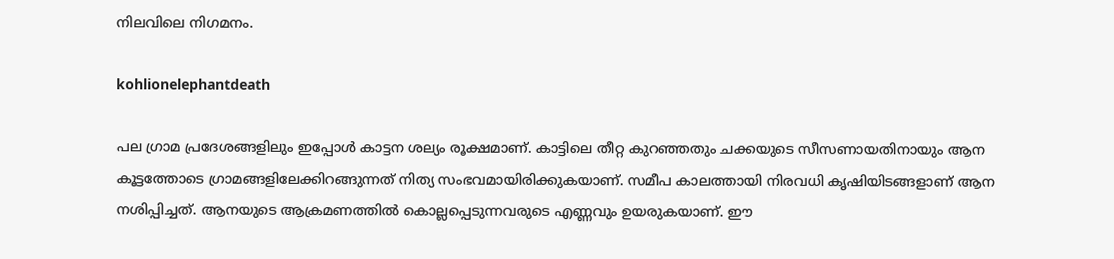നിലവിലെ നിഗമനം.

kohlionelephantdeath

പല ഗ്രാമ പ്രദേശങ്ങളിലും ഇപ്പോള്‍ കാട്ടന ശല്യം രൂക്ഷമാണ്. കാട്ടിലെ തീറ്റ കുറഞ്ഞതും ചക്കയുടെ സീസണായതിനായും ആന കൂട്ടത്തോടെ ഗ്രാമങ്ങളിലേക്കിറങ്ങുന്നത് നിത്യ സംഭവമായിരിക്കുകയാണ്. സമീപ കാലത്തായി നിരവധി കൃഷിയിടങ്ങളാണ് ആന നശിപ്പിച്ചത്. ആനയുടെ ആക്രമണത്തില്‍ കൊല്ലപ്പെടുന്നവരുടെ എണ്ണവും ഉയരുകയാണ്. ഈ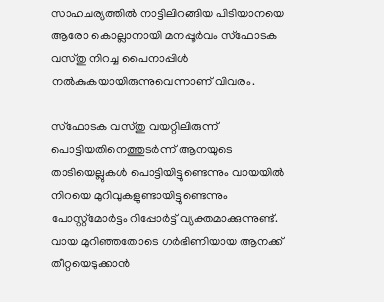സാഹചര്യത്തില്‍ നാട്ടിലിറങ്ങിയ പിടിയാനയെ ആരോ കൊല്ലാനായി മനപ്പൂര്‍വം സ്‌ഫോടക വസ്തു നിറച്ച പൈനാപ്പിള്‍ നല്‍കുകയായിരുന്നുവെന്നാണ് വിവരം.

സ്‌ഫോടക വസ്തു വയറ്റിലിരുന്ന് പൊട്ടിയതിനെത്തുടര്‍ന്ന് ആനയുടെ താടിയെല്ലുകള്‍ പൊട്ടിയിട്ടുണ്ടെന്നും വായയില്‍ നിറയെ മുറിവുകളുണ്ടായിട്ടുണ്ടെന്നും പോസ്റ്റ്‌മോര്‍ട്ടം റിപ്പോര്‍ട്ട് വ്യക്തമാക്കുന്നുണ്ട്. വായ മുറിഞ്ഞതോടെ ഗര്‍ഭിണിയായ ആനക്ക് തീറ്റയെടുക്കാന്‍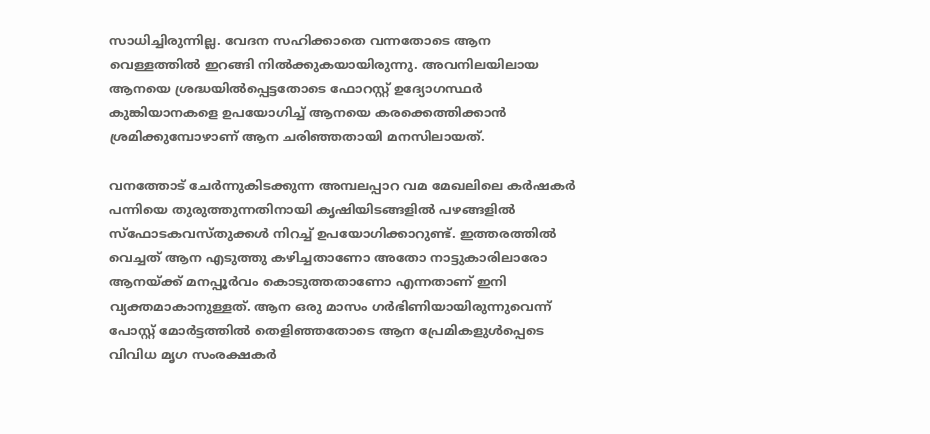സാധിച്ചിരുന്നില്ല. വേദന സഹിക്കാതെ വന്നതോടെ ആന വെള്ളത്തില്‍ ഇറങ്ങി നില്‍ക്കുകയായിരുന്നു. അവനിലയിലായ ആനയെ ശ്രദ്ധയില്‍പ്പെട്ടതോടെ ഫോറസ്റ്റ് ഉദ്യോഗസ്ഥര്‍ കുങ്കിയാനകളെ ഉപയോഗിച്ച് ആനയെ കരക്കെത്തിക്കാന്‍ ശ്രമിക്കുമ്പോഴാണ് ആന ചരിഞ്ഞതായി മനസിലായത്.

വനത്തോട് ചേര്‍ന്നുകിടക്കുന്ന അമ്പലപ്പാറ വമ മേഖലിലെ കര്‍ഷകര്‍ പന്നിയെ തുരുത്തുന്നതിനായി കൃഷിയിടങ്ങളില്‍ പഴങ്ങളില്‍ സ്‌ഫോടകവസ്തുക്കള്‍ നിറച്ച് ഉപയോഗിക്കാറുണ്ട്. ഇത്തരത്തില്‍ വെച്ചത് ആന എടുത്തു കഴിച്ചതാണോ അതോ നാട്ടുകാരിലാരോ ആനയ്ക്ക് മനപ്പൂര്‍വം കൊടുത്തതാണോ എന്നതാണ് ഇനി വ്യക്തമാകാനുള്ളത്. ആന ഒരു മാസം ഗര്‍ഭിണിയായിരുന്നുവെന്ന് പോസ്റ്റ് മോര്‍ട്ടത്തില്‍ തെളിഞ്ഞതോടെ ആന പ്രേമികളുള്‍പ്പെടെ വിവിധ മൃഗ സംരക്ഷകര്‍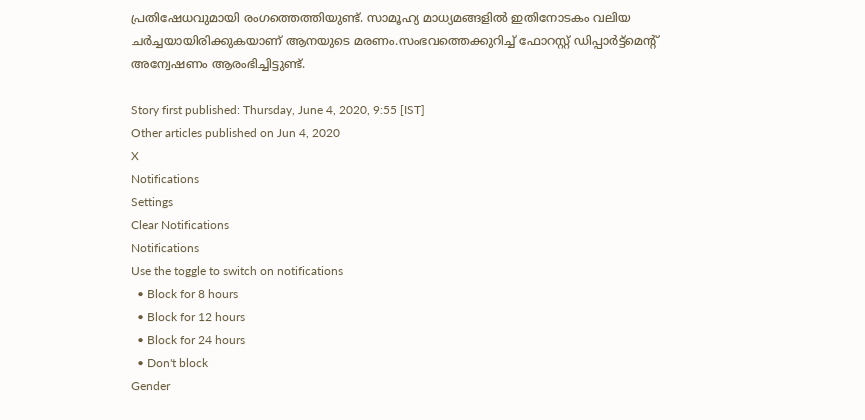പ്രതിഷേധവുമായി രംഗത്തെത്തിയുണ്ട്. സാമൂഹ്യ മാധ്യമങ്ങളില്‍ ഇതിനോടകം വലിയ ചര്‍ച്ചയായിരിക്കുകയാണ് ആനയുടെ മരണം.സംഭവത്തെക്കുറിച്ച് ഫോറസ്റ്റ് ഡിപ്പാര്‍ട്ട്‌മെന്റ് അന്വേഷണം ആരംഭിച്ചിട്ടുണ്ട്.

Story first published: Thursday, June 4, 2020, 9:55 [IST]
Other articles published on Jun 4, 2020
X
Notifications
Settings
Clear Notifications
Notifications
Use the toggle to switch on notifications
  • Block for 8 hours
  • Block for 12 hours
  • Block for 24 hours
  • Don't block
Gender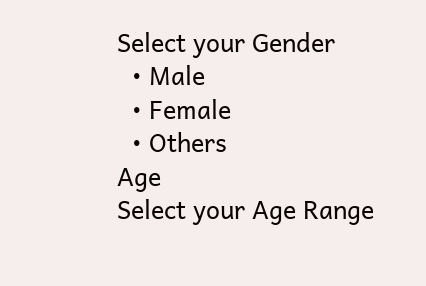Select your Gender
  • Male
  • Female
  • Others
Age
Select your Age Range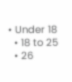• Under 18
  • 18 to 25
  • 26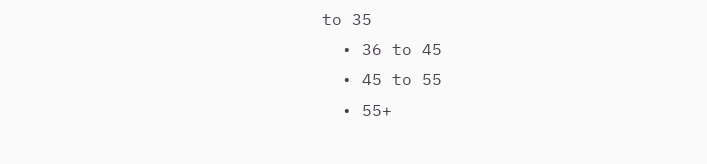to 35
  • 36 to 45
  • 45 to 55
  • 55+